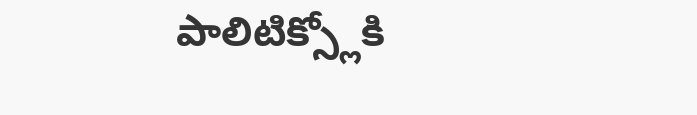పాలిటిక్స్లోకి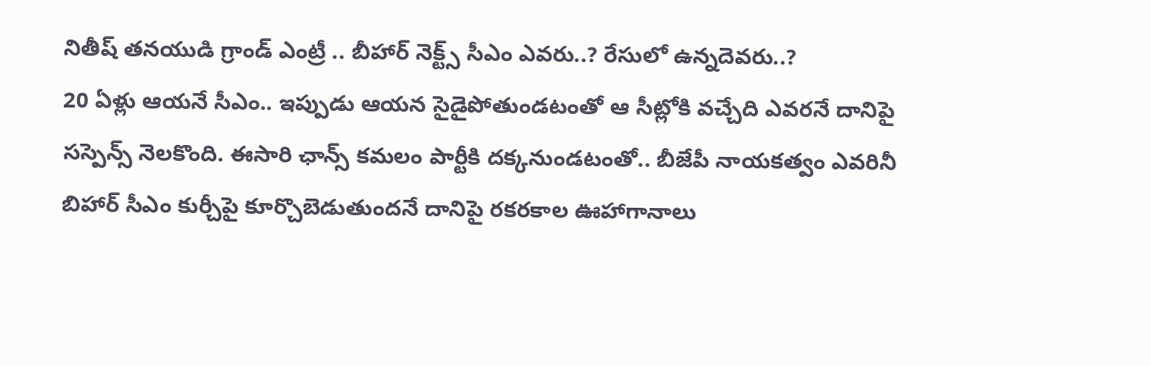నితీష్ తనయుడి గ్రాండ్ ఎంట్రీ .. బీహార్ నెక్ట్స్ సీఎం ఎవరు..? రేసులో ఉన్నదెవరు..?
20 ఏళ్లు ఆయనే సీఎం.. ఇప్పుడు ఆయన సైడైపోతుండటంతో ఆ సీట్లోకి వచ్చేది ఎవరనే దానిపై సస్పెన్స్ నెలకొంది. ఈసారి ఛాన్స్ కమలం పార్టీకి దక్కనుండటంతో.. బీజేపీ నాయకత్వం ఎవరినీ బిహార్ సీఎం కుర్చీపై కూర్చొబెడుతుందనే దానిపై రకరకాల ఊహాగానాలు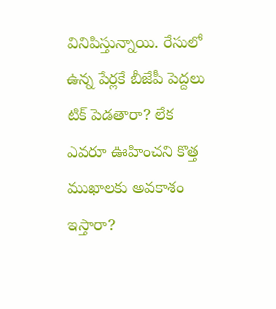వినిపిస్తున్నాయి. రేసులో ఉన్న పేర్లకే బీజేపీ పెద్దలు టిక్ పెడతారా? లేక ఎవరూ ఊహించని కొత్త ముఖాలకు అవకాశం ఇస్తారా?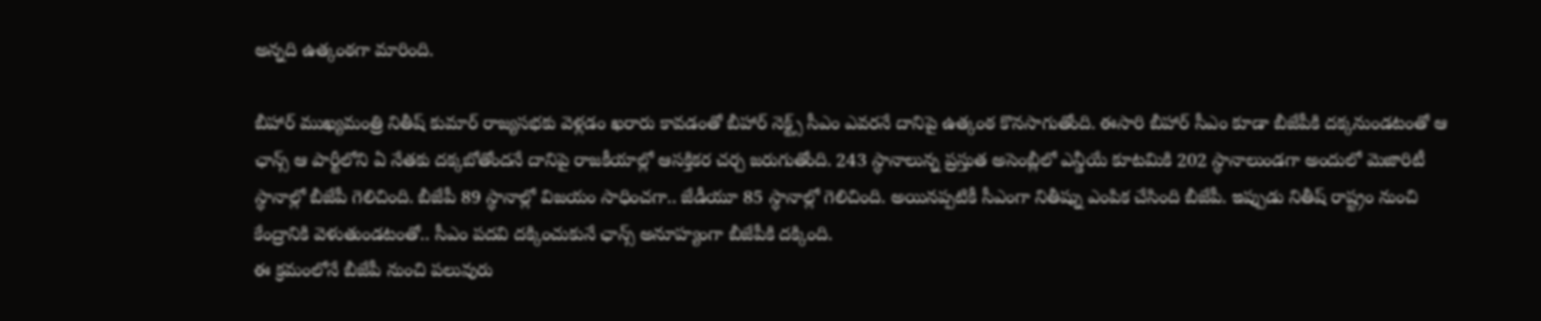అన్నది ఉత్కంఠగా మారింది.

బీహార్ ముఖ్యమంత్రి నితీష్ కుమార్ రాజ్యసభకు వెళ్లడం ఖరారు కావడంతో బీహార్ నెక్ట్స్ సీఎం ఎవరనే దానిపై ఉత్కంఠ కొనసాగుతోంది. ఈసారి బీహార్ సీఎం కూడా బీజేపీకి దక్కనుండటంతో ఆ ఛాన్స్ ఆ పార్టీలోని ఏ నేతకు దక్కబోతోందనే దానిపై రాజకీయాల్లో ఆసక్తికర చర్చ జరుగుతోంది. 243 స్ధానాలున్న ప్రస్తుత అసెంబ్లీలో ఎన్డీయే కూటమికి 202 స్ధానాలుండగా అందులో మెజారిటీ స్థానాల్లో బీజేపీ గెలిచింది. బీజేపీ 89 స్థానాల్లో విజయం సాధించగా.. జేడీయూ 85 స్ధానాల్లో గెలిచింది. అయినప్పటికీ సీఎంగా నితీష్ను ఎంపిక చేసింది బీజేపీ. ఇప్పుడు నితీష్ రాష్ట్రం నుంచి కేంద్రానికి వెళుతుండటంతో.. సీఎం పదవి దక్కించుకునే ఛాన్స్ అనూహ్యంగా బీజేపీకి దక్కింది.
ఈ క్రమంలోనే బీజేపీ నుంచి పలువురు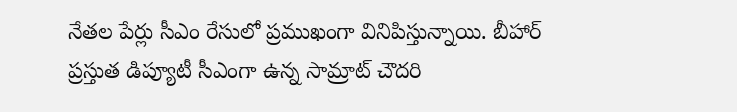నేతల పేర్లు సీఎం రేసులో ప్రముఖంగా వినిపిస్తున్నాయి. బీహార్ ప్రస్తుత డిప్యూటీ సీఎంగా ఉన్న సామ్రాట్ చౌదరి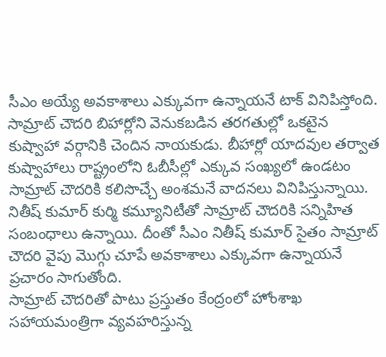సీఎం అయ్యే అవకాశాలు ఎక్కువగా ఉన్నాయనే టాక్ వినిపిస్తోంది. సామ్రాట్ చౌదరి బిహార్లోని వెనుకబడిన తరగతుల్లో ఒకటైన కుష్వాహా వర్గానికి చెందిన నాయకుడు. బీహార్లో యాదవుల తర్వాత కుష్వాహాలు రాష్ట్రంలోని ఓబీసీల్లో ఎక్కువ సంఖ్యలో ఉండటం సామ్రాట్ చౌదరికి కలిసొచ్చే అంశమనే వాదనలు వినిపిస్తున్నాయి. నితీష్ కుమార్ కుర్మి కమ్యూనిటీతో సామ్రాట్ చౌదరికి సన్నిహిత సంబంధాలు ఉన్నాయి. దీంతో సీఎం నితీష్ కుమార్ సైతం సామ్రాట్ చౌదరి వైపు మొగ్గు చూపే అవకాశాలు ఎక్కువగా ఉన్నాయనే ప్రచారం సాగుతోంది.
సామ్రాట్ చౌదరితో పాటు ప్రస్తుతం కేంద్రంలో హోంశాఖ సహాయమంత్రిగా వ్యవహరిస్తున్న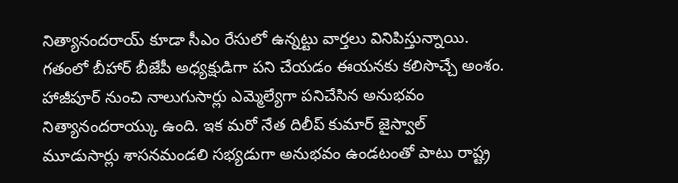నిత్యానందరాయ్ కూడా సీఎం రేసులో ఉన్నట్టు వార్తలు వినిపిస్తున్నాయి. గతంలో బీహార్ బీజేపీ అధ్యక్షుడిగా పని చేయడం ఈయనకు కలిసొచ్చే అంశం. హాజీపూర్ నుంచి నాలుగుసార్లు ఎమ్మెల్యేగా పనిచేసిన అనుభవం నిత్యానందరాయ్కు ఉంది. ఇక మరో నేత దిలీప్ కుమార్ జైస్వాల్ మూడుసార్లు శాసనమండలి సభ్యడుగా అనుభవం ఉండటంతో పాటు రాష్ట్ర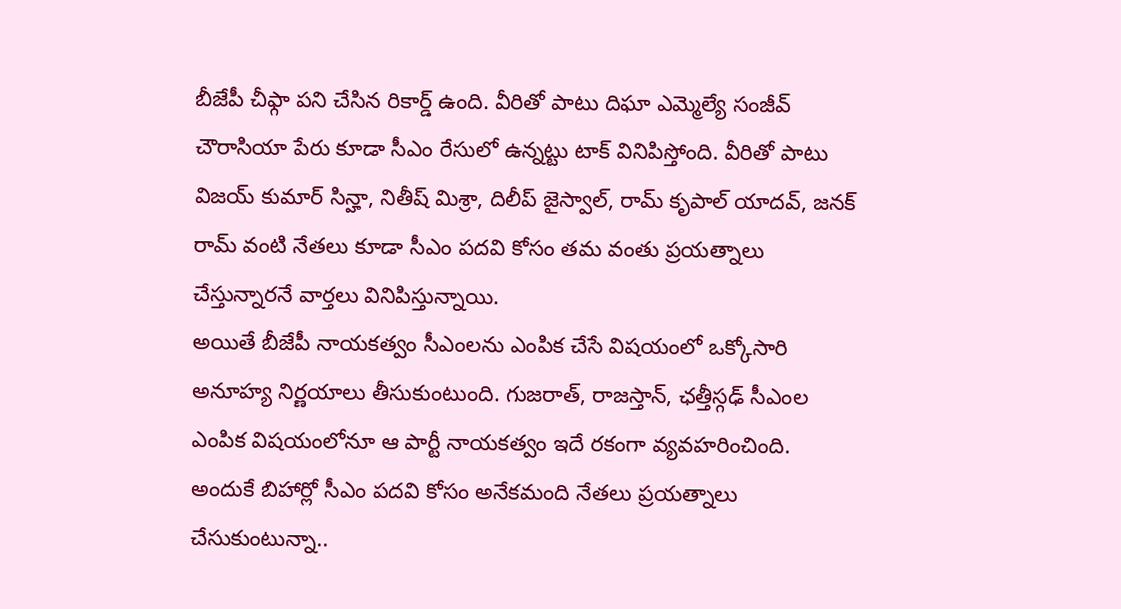బీజేపీ చీఫ్గా పని చేసిన రికార్డ్ ఉంది. వీరితో పాటు దిఘా ఎమ్మెల్యే సంజీవ్ చౌరాసియా పేరు కూడా సీఎం రేసులో ఉన్నట్టు టాక్ వినిపిస్తోంది. వీరితో పాటు విజయ్ కుమార్ సిన్హా, నితీష్ మిశ్రా, దిలీప్ జైస్వాల్, రామ్ కృపాల్ యాదవ్, జనక్ రామ్ వంటి నేతలు కూడా సీఎం పదవి కోసం తమ వంతు ప్రయత్నాలు చేస్తున్నారనే వార్తలు వినిపిస్తున్నాయి.
అయితే బీజేపీ నాయకత్వం సీఎంలను ఎంపిక చేసే విషయంలో ఒక్కోసారి అనూహ్య నిర్ణయాలు తీసుకుంటుంది. గుజరాత్, రాజస్తాన్, ఛత్తీస్గఢ్ సీఎంల ఎంపిక విషయంలోనూ ఆ పార్టీ నాయకత్వం ఇదే రకంగా వ్యవహరించింది. అందుకే బిహార్లో సీఎం పదవి కోసం అనేకమంది నేతలు ప్రయత్నాలు చేసుకుంటున్నా..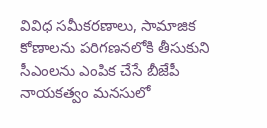వివిధ సమీకరణాలు, సామాజిక కోణాలను పరిగణనలోకి తీసుకుని సీఎంలను ఎంపిక చేసే బీజేపీ నాయకత్వం మనసులో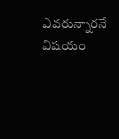ఎవరున్నారనే విషయం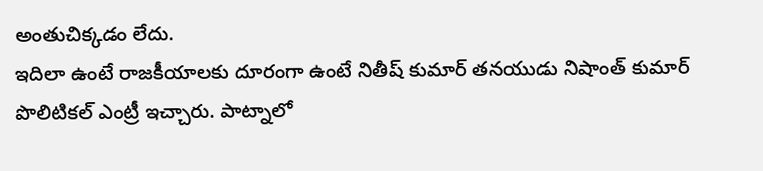అంతుచిక్కడం లేదు.
ఇదిలా ఉంటే రాజకీయాలకు దూరంగా ఉంటే నితీష్ కుమార్ తనయుడు నిషాంత్ కుమార్ పొలిటికల్ ఎంట్రీ ఇచ్చారు. పాట్నాలో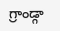గ్రాండ్గా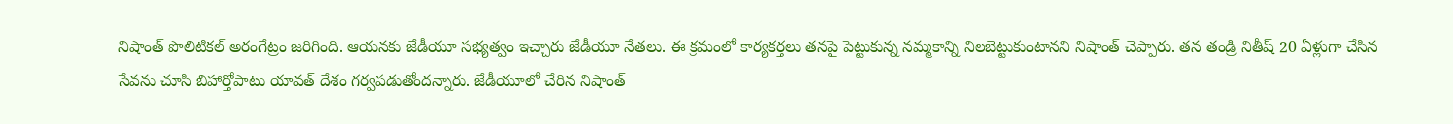నిషాంత్ పొలిటికల్ అరంగేట్రం జరిగింది. ఆయనకు జేడీయూ సభ్యత్వం ఇచ్చారు జేడీయూ నేతలు. ఈ క్రమంలో కార్యకర్తలు తనపై పెట్టుకున్న నమ్మకాన్ని నిలబెట్టుకుంటానని నిషాంత్ చెప్పారు. తన తండ్రి నితీష్ 20 ఏళ్లుగా చేసిన సేవను చూసి బిహార్తోపాటు యావత్ దేశం గర్వపడుతోందన్నారు. జేడీయూలో చేరిన నిషాంత్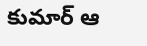కుమార్ ఆ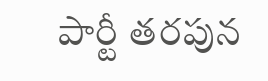పార్టీ తరపున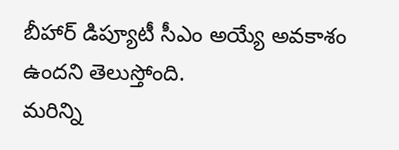బీహార్ డిప్యూటీ సీఎం అయ్యే అవకాశం ఉందని తెలుస్తోంది.
మరిన్ని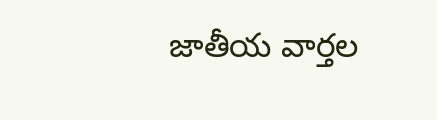జాతీయ వార్తల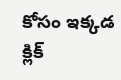కోసం ఇక్కడ క్లిక్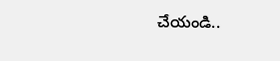చేయండి..